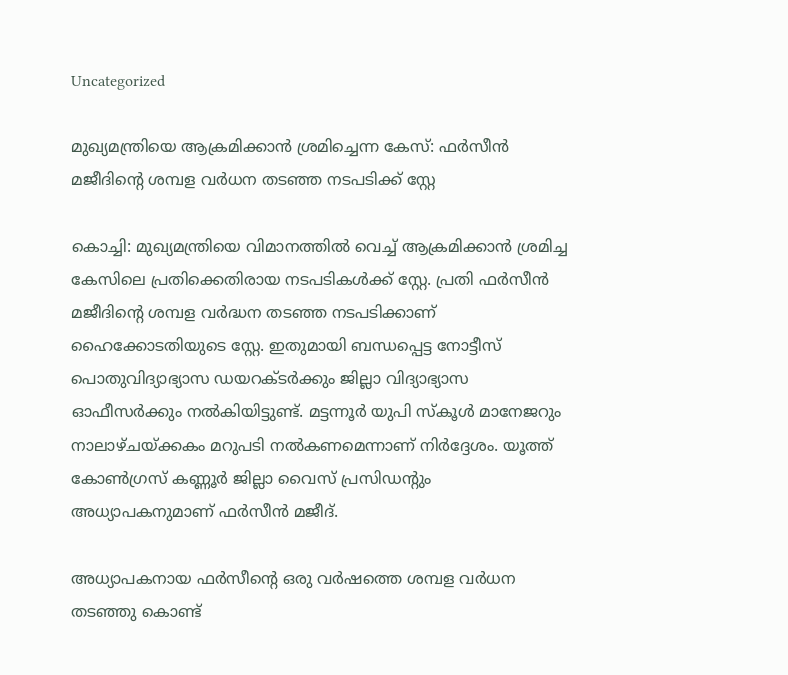Uncategorized

മുഖ്യമന്ത്രിയെ ആക്രമിക്കാന്‍ ശ്രമിച്ചെന്ന കേസ്: ഫര്‍സീന്‍ മജീദിന്റെ ശമ്പള വര്‍ധന തടഞ്ഞ നടപടിക്ക് സ്റ്റേ

കൊച്ചി: മുഖ്യമന്ത്രിയെ വിമാനത്തില്‍ വെച്ച് ആക്രമിക്കാന്‍ ശ്രമിച്ച കേസിലെ പ്രതിക്കെതിരായ നടപടികള്‍ക്ക് സ്റ്റേ. പ്രതി ഫര്‍സീന്‍ മജീദിന്റെ ശമ്പള വര്‍ദ്ധന തടഞ്ഞ നടപടിക്കാണ് ഹൈക്കോടതിയുടെ സ്റ്റേ. ഇതുമായി ബന്ധപ്പെട്ട നോട്ടീസ് പൊതുവിദ്യാഭ്യാസ ഡയറക്ടര്‍ക്കും ജില്ലാ വിദ്യാഭ്യാസ ഓഫീസര്‍ക്കും നല്‍കിയിട്ടുണ്ട്. മട്ടന്നൂര്‍ യുപി സ്‌കൂള്‍ മാനേജറും നാലാഴ്ചയ്ക്കകം മറുപടി നല്‍കണമെന്നാണ് നിര്‍ദ്ദേശം. യൂത്ത് കോണ്‍ഗ്രസ് കണ്ണൂര്‍ ജില്ലാ വൈസ് പ്രസിഡന്റും അധ്യാപകനുമാണ് ഫര്‍സീന്‍ മജീദ്.

അധ്യാപകനായ ഫര്‍സീന്റെ ഒരു വര്‍ഷത്തെ ശമ്പള വര്‍ധന തടഞ്ഞു കൊണ്ട്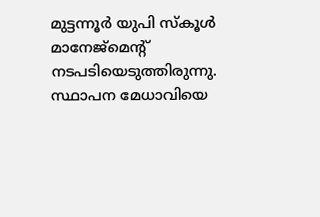മുട്ടന്നൂര്‍ യുപി സ്‌കൂള്‍ മാനേജ്‌മെൻ്റ് നടപടിയെടുത്തിരുന്നു. സ്ഥാപന മേധാവിയെ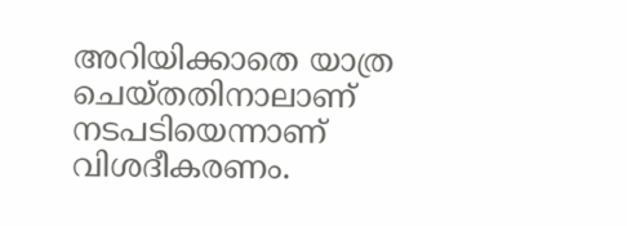അറിയിക്കാതെ യാത്ര ചെയ്തതിനാലാണ് നടപടിയെന്നാണ് വിശദീകരണം.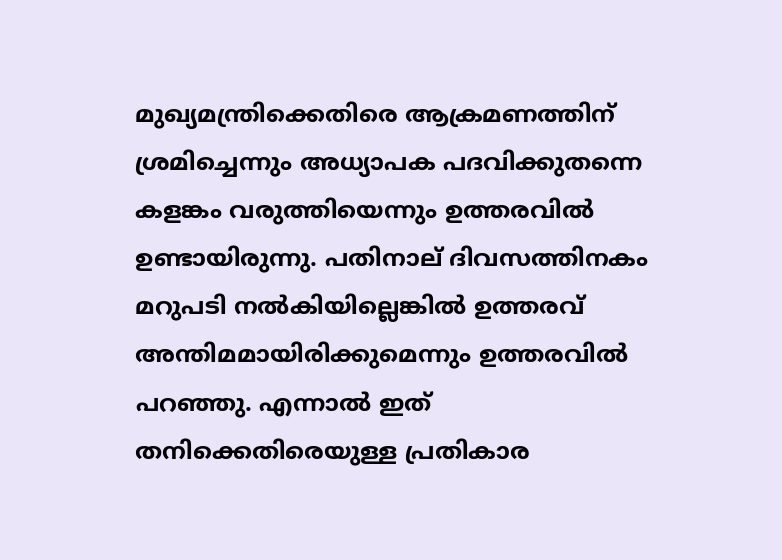മുഖ്യമന്ത്രിക്കെതിരെ ആക്രമണത്തിന് ശ്രമിച്ചെന്നും അധ്യാപക പദവിക്കുതന്നെ കളങ്കം വരുത്തിയെന്നും ഉത്തരവില്‍ ഉണ്ടായിരുന്നു. പതിനാല് ദിവസത്തിനകം മറുപടി നല്‍കിയില്ലെങ്കില്‍ ഉത്തരവ് അന്തിമമായിരിക്കുമെന്നും ഉത്തരവില്‍ പറഞ്ഞു. എന്നാല്‍ ഇത് തനിക്കെതിരെയുള്ള പ്രതികാര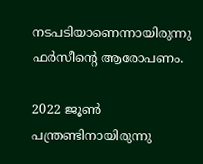നടപടിയാണെന്നായിരുന്നു ഫര്‍സീന്റെ ആരോപണം.

2022 ജൂണ്‍ പന്ത്രണ്ടിനായിരുന്നു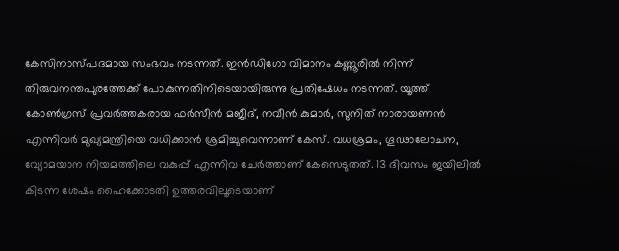കേസിനാസ്പദമായ സംഭവം നടന്നത്. ഇന്‍ഡിഗോ വിമാനം കണ്ണൂരില്‍ നിന്ന് തിരുവനന്തപുരത്തേക്ക് പോകുന്നതിനിടെയായിരുന്നു പ്രതിഷേധം നടന്നത്. യൂത്ത് കോണ്‍ഗ്രസ് പ്രവര്‍ത്തകരായ ഫര്‍സീന്‍ മജീദ്, നവീന്‍ കുമാര്‍, സുനിത് നാരായണന്‍ എന്നിവര്‍ മുഖ്യമന്ത്രിയെ വധിക്കാന്‍ ശ്രമിച്ചുവെന്നാണ് കേസ്. വധശ്രമം, ഗൂഢാലോചന, വ്യോമയാന നിയമത്തിലെ വകുപ്പ് എന്നിവ ചേര്‍ത്താണ് കേസെടുതത്. 13 ദിവസം ജയിലില്‍ കിടന്ന ശേഷം ഹൈക്കോടതി ഉത്തരവിലൂടെയാണ്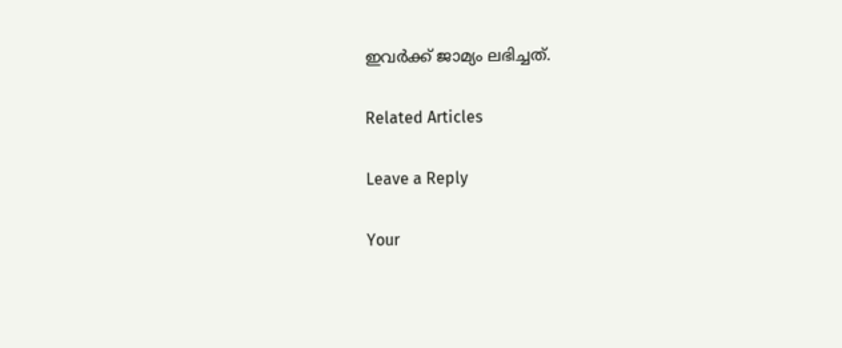ഇവർക്ക് ജാമ്യം ലഭിച്ചത്.

Related Articles

Leave a Reply

Your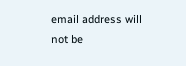email address will not be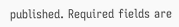published. Required fields are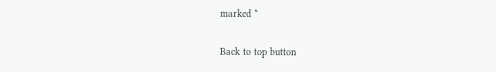marked *

Back to top button